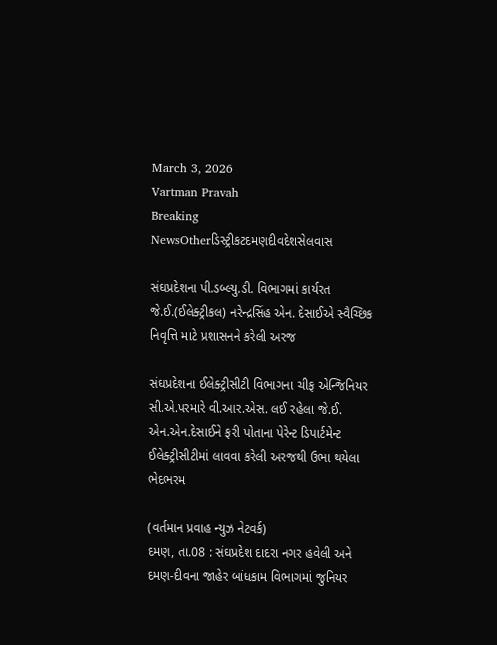March 3, 2026
Vartman Pravah
Breaking NewsOtherડિસ્ટ્રીકટદમણદીવદેશસેલવાસ

સંઘપ્રદેશના પી.ડબ્‍લ્‍યુ.ડી. વિભાગમાં કાર્યરત જે.ઈ.(ઈલેક્‍ટ્રીકલ) નરેન્‍દ્રસિંહ એન. દેસાઈએ સ્‍વૈચ્‍છિક નિવૃત્તિ માટે પ્રશાસનને કરેલી અરજ

સંઘપ્રદેશના ઈલેક્‍ટ્રીસીટી વિભાગના ચીફ એન્‍જિનિયર સી.એ.પરમારે વી.આર.એસ. લઈ રહેલા જે.ઈ. એન.એન.દેસાઈને ફરી પોતાના પેરેન્‍ટ ડિપાર્ટમેન્‍ટ ઈલેક્‍ટ્રીસીટીમાં લાવવા કરેલી અરજથી ઉભા થયેલા ભેદભરમ

(વર્તમાન પ્રવાહ ન્‍યુઝ નેટવર્ક)
દમણ, તા.08 : સંઘપ્રદેશ દાદરા નગર હવેલી અને દમણ-દીવના જાહેર બાંધકામ વિભાગમાં જુનિયર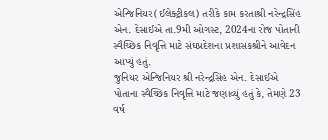એન્‍જિનિયર(ઈલેક્‍ટ્રીકલ) તરીકે કામ કરતાશ્રી નરેન્‍દ્રસિંહ એન. દેસાઈએ તા.9મી ઓગસ્‍ટ, 2024ના રોજ પોતાની સ્‍વૈચ્‍છિક નિવૃત્તિ માટે સંઘપ્રદેશના પ્રશાસકશ્રીને આવેદન આપ્‍યું હતું.
જુનિયર એન્‍જિનિયર શ્રી નરેન્‍દ્રસિંહ એન. દેસાઈએ પોતાના સ્‍વૈચ્‍છિક નિવૃત્તિ માટે જણાવ્‍યું હતું કે, તેમણે 23 વર્ષ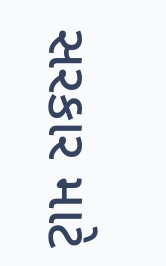સરકાર માટે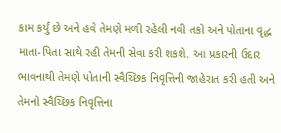કામ કર્યું છે અને હવે તેમણે મળી રહેલી નવી તકો અને પોતાના વૃદ્ધ માતા-પિતા સાથે રહી તેમની સેવા કરી શકશે. આ પ્રકારની ઉદાર ભાવનાથી તેમણે પોતાની સ્‍વૈચ્‍છિક નિવૃત્તિની જાહેરાત કરી હતી અને તેમનો સ્‍વૈચ્‍છિક નિવૃત્તિના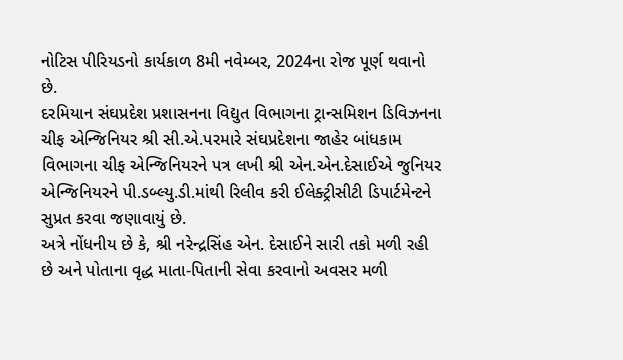નોટિસ પીરિયડનો કાર્યકાળ 8મી નવેમ્‍બર, 2024ના રોજ પૂર્ણ થવાનો છે.
દરમિયાન સંઘપ્રદેશ પ્રશાસનના વિદ્યુત વિભાગના ટ્રાન્‍સમિશન ડિવિઝનના ચીફ એન્‍જિનિયર શ્રી સી.એ.પરમારે સંઘપ્રદેશના જાહેર બાંધકામ વિભાગના ચીફ એન્‍જિનિયરને પત્ર લખી શ્રી એન.એન.દેસાઈએ જુનિયર એન્‍જિનિયરને પી.ડબ્‍લ્‍યુ.ડી.માંથી રિલીવ કરી ઈલેક્‍ટ્રીસીટી ડિપાર્ટમેન્‍ટને સુપ્રત કરવા જણાવાયું છે.
અત્રે નોંધનીય છે કે, શ્રી નરેન્‍દ્રસિંહ એન. દેસાઈને સારી તકો મળી રહી છે અને પોતાના વૃદ્ધ માતા-પિતાની સેવા કરવાનો અવસર મળી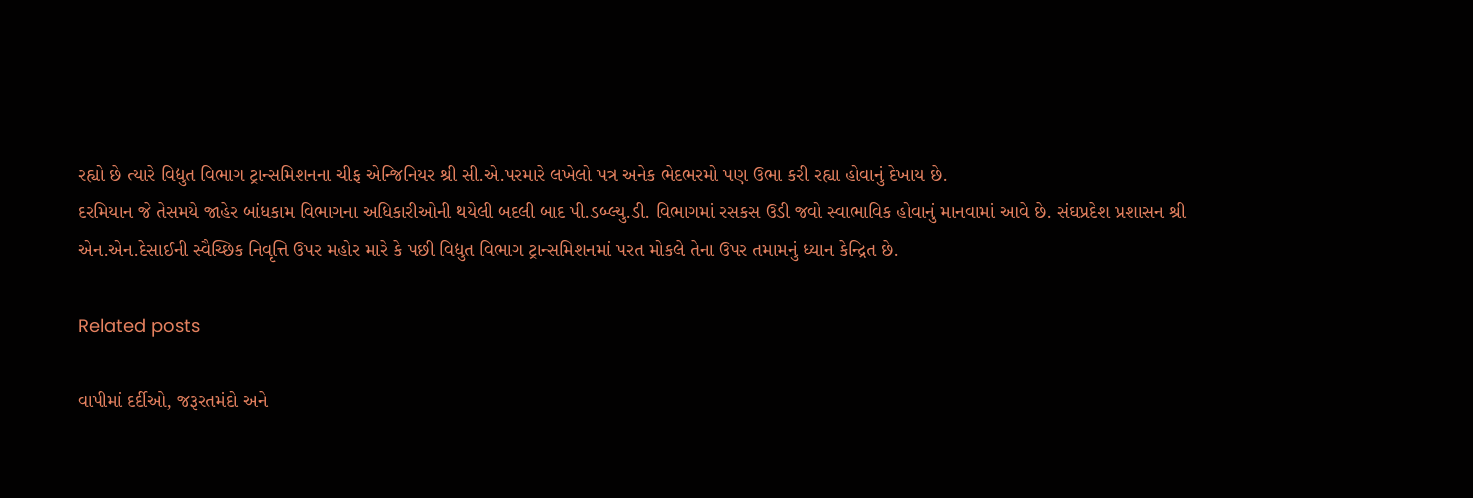રહ્યો છે ત્‍યારે વિદ્યુત વિભાગ ટ્રાન્‍સમિશનના ચીફ એન્‍જિનિયર શ્રી સી.એ.પરમારે લખેલો પત્ર અનેક ભેદભરમો પણ ઉભા કરી રહ્યા હોવાનું દેખાય છે.
દરમિયાન જે તેસમયે જાહેર બાંધકામ વિભાગના અધિકારીઓની થયેલી બદલી બાદ પી.ડબ્‍લ્‍યુ.ડી. વિભાગમાં રસકસ ઉડી જવો સ્‍વાભાવિક હોવાનું માનવામાં આવે છે. સંઘપ્રદેશ પ્રશાસન શ્રી એન.એન.દેસાઈની સ્‍વૈચ્‍છિક નિવૃત્તિ ઉપર મહોર મારે કે પછી વિદ્યુત વિભાગ ટ્રાન્‍સમિશનમાં પરત મોકલે તેના ઉપર તમામનું ધ્‍યાન કેન્‍દ્રિત છે.

Related posts

વાપીમાં દર્દીઓ, જરૂરતમંદો અને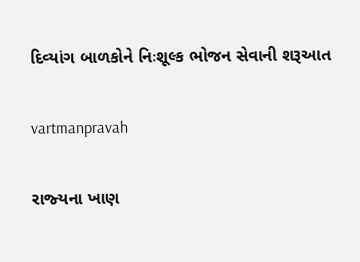દિવ્‍યાંગ બાળકોને નિઃશૂલ્‍ક ભોજન સેવાની શરૂઆત

vartmanpravah

રાજ્‍યના ખાણ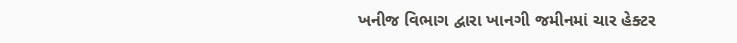ખનીજ વિભાગ દ્વારા ખાનગી જમીનમાં ચાર હેક્‍ટર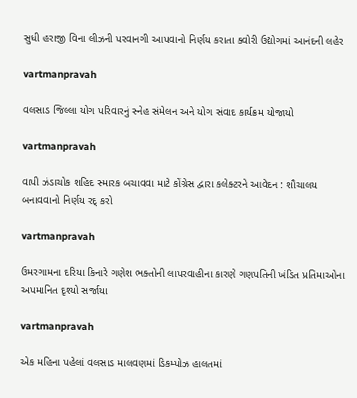સુધી હરાજી વિના લીઝની પરવાનગી આપવાનો નિર્ણય કરાતા ક્‍વોરી ઉદ્યોગમાં આનંદની લહેર

vartmanpravah

વલસાડ જિલ્લા યોગ પરિવારનું સ્‍નેહ સંમેલન અને યોગ સંવાદ કાર્યક્રમ યોજાયો

vartmanpravah

વાપી ઝંડાચોક શહિદ સ્‍મારક બચાવવા માટે કોંગ્રેસ દ્વારા કલેક્‍ટરને આવેદન : શૌચાલય બનાવવાનો નિર્ણય રદ્‌ કરો

vartmanpravah

ઉમરગામના દરિયા કિનારે ગણેશ ભક્‍તોની લાપરવાહીના કારણે ગણપતિની ખંડિત પ્રતિમાઓના અપમાનિત દૃશ્‍યો સર્જાયા

vartmanpravah

એક મહિના પહેલાં વલસાડ માલવણમાં ડિકમ્‍પોઝ હાલતમાં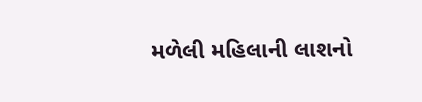મળેલી મહિલાની લાશનો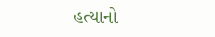હત્‍યાનો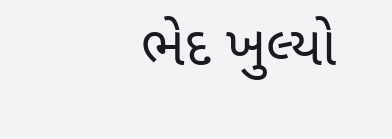ભેદ ખુલ્‍યો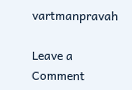vartmanpravah

Leave a Comment